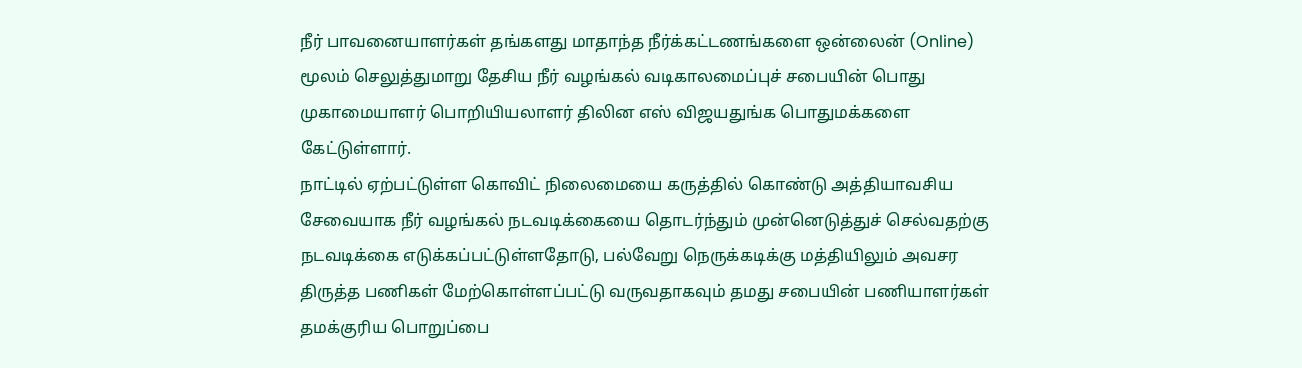நீர் பாவனையாளர்கள் தங்களது மாதாந்த நீர்க்கட்டணங்களை ஒன்லைன் (Online) மூலம் செலுத்துமாறு தேசிய நீர் வழங்கல் வடிகாலமைப்புச் சபையின் பொது முகாமையாளர் பொறியியலாளர் திலின எஸ் விஜயதுங்க பொதுமக்களை கேட்டுள்ளார்.
நாட்டில் ஏற்பட்டுள்ள கொவிட் நிலைமையை கருத்தில் கொண்டு அத்தியாவசிய சேவையாக நீர் வழங்கல் நடவடிக்கையை தொடர்ந்தும் முன்னெடுத்துச் செல்வதற்கு நடவடிக்கை எடுக்கப்பட்டுள்ளதோடு, பல்வேறு நெருக்கடிக்கு மத்தியிலும் அவசர திருத்த பணிகள் மேற்கொள்ளப்பட்டு வருவதாகவும் தமது சபையின் பணியாளர்கள் தமக்குரிய பொறுப்பை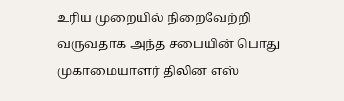உரிய முறையில் நிறைவேற்றி வருவதாக அந்த சபையின் பொது முகாமையாளர் திலின எஸ்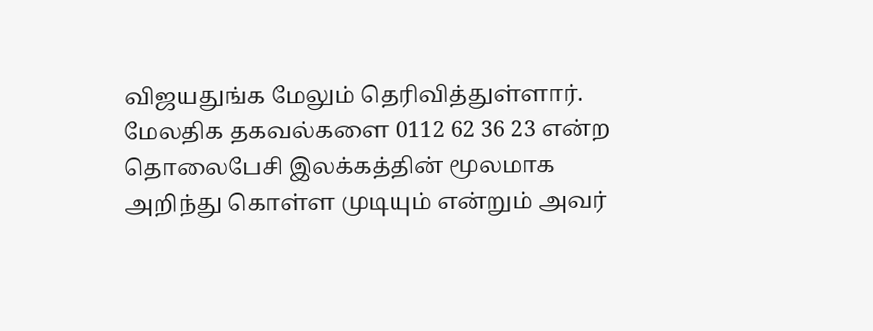விஜயதுங்க மேலும் தெரிவித்துள்ளார்.
மேலதிக தகவல்களை 0112 62 36 23 என்ற தொலைபேசி இலக்கத்தின் மூலமாக அறிந்து கொள்ள முடியும் என்றும் அவர்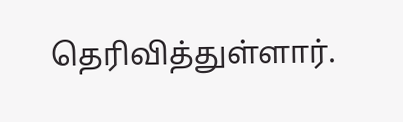தெரிவித்துள்ளார்.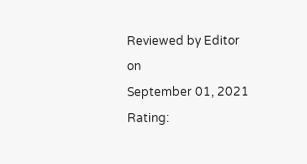Reviewed by Editor
on
September 01, 2021
Rating: